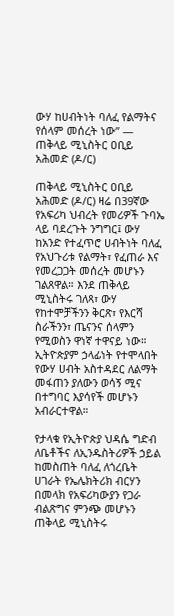ውሃ ከሀብትነት ባለፈ የልማትና የሰላም መሰረት ነው” — ጠቅላይ ሚኒስትር ዐቢይ አሕመድ (ዶ/ር)

ጠቅላይ ሚኒስትር ዐቢይ አሕመድ (ዶ/ር) ዛሬ በ39ኛው የአፍሪካ ህብረት የመሪዎች ጉባኤ ላይ ባደረጉት ንግግር፤ ውሃ ከአንድ የተፈጥሮ ሀብትነት ባለፈ የአህጉሪቱ የልማት፣ የፈጠራ እና የመረጋጋት መሰረት መሆኑን ገልጸዋል። እንደ ጠቅላይ ሚኒስትሩ ገለጻ፣ ውሃ የከተሞቻችንን ቅርጽ፣ የእርሻ ስራችንን፣ ጤናንና ሰላምን የሚወስን ዋነኛ ተዋናይ ነው። ኢትዮጵያም ኃላፊነት የተሞላበት የውሃ ሀብት አስተዳደር ለልማት መፋጠን ያለውን ወሳኝ ሚና በተግባር እያሳየች መሆኑን አብራርተዋል።

የታላቁ የኢትዮጵያ ህዳሴ ግድብ ለቤቶችና ለኢንዱስትሪዎች ኃይል ከመስጠት ባለፈ ለጎረቤት ሀገራት የኤሌክትሪክ ብርሃን በመላክ የአፍሪካውያን የጋራ ብልጽግና ምንጭ መሆኑን ጠቅላይ ሚኒስትሩ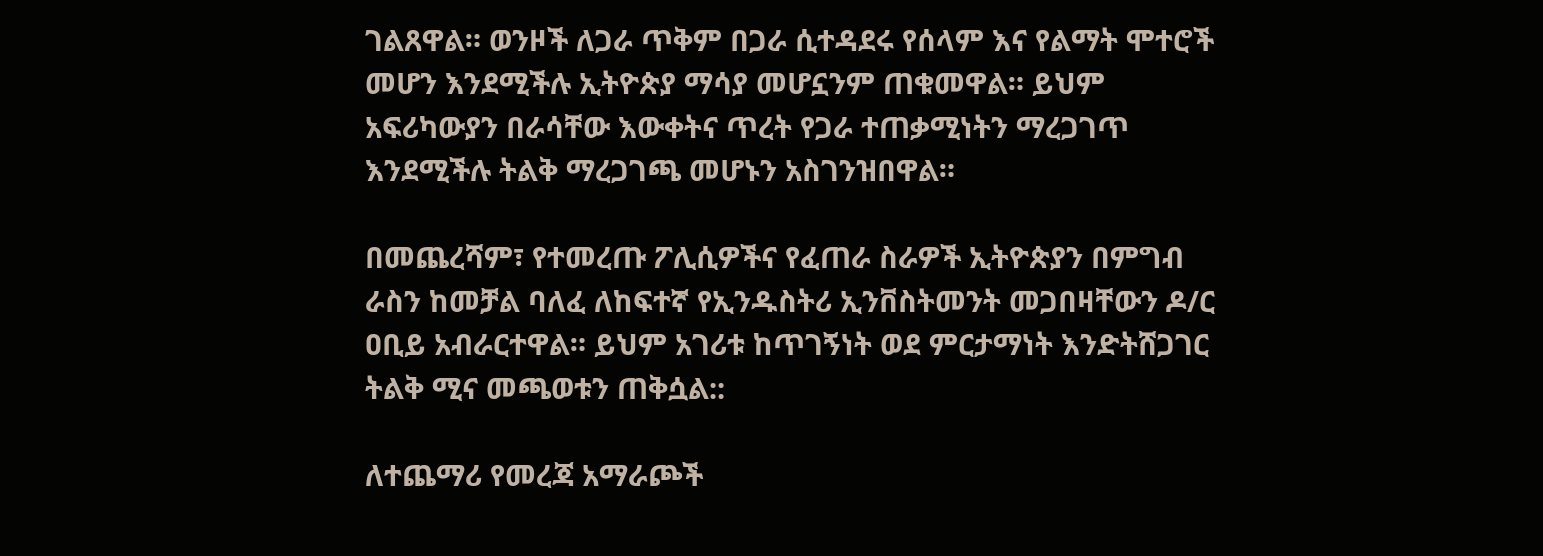ገልጸዋል። ወንዞች ለጋራ ጥቅም በጋራ ሲተዳደሩ የሰላም እና የልማት ሞተሮች መሆን እንደሚችሉ ኢትዮጵያ ማሳያ መሆኗንም ጠቁመዋል። ይህም አፍሪካውያን በራሳቸው እውቀትና ጥረት የጋራ ተጠቃሚነትን ማረጋገጥ እንደሚችሉ ትልቅ ማረጋገጫ መሆኑን አስገንዝበዋል።

በመጨረሻም፣ የተመረጡ ፖሊሲዎችና የፈጠራ ስራዎች ኢትዮጵያን በምግብ ራስን ከመቻል ባለፈ ለከፍተኛ የኢንዱስትሪ ኢንቨስትመንት መጋበዛቸውን ዶ/ር ዐቢይ አብራርተዋል። ይህም አገሪቱ ከጥገኝነት ወደ ምርታማነት እንድትሸጋገር ትልቅ ሚና መጫወቱን ጠቅሷል::

ለተጨማሪ የመረጃ አማራጮች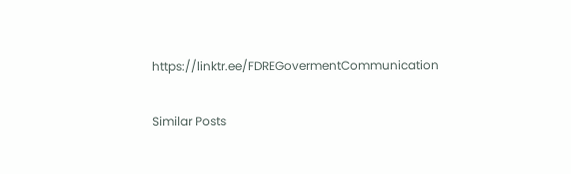https://linktr.ee/FDREGovermentCommunication

Similar Posts